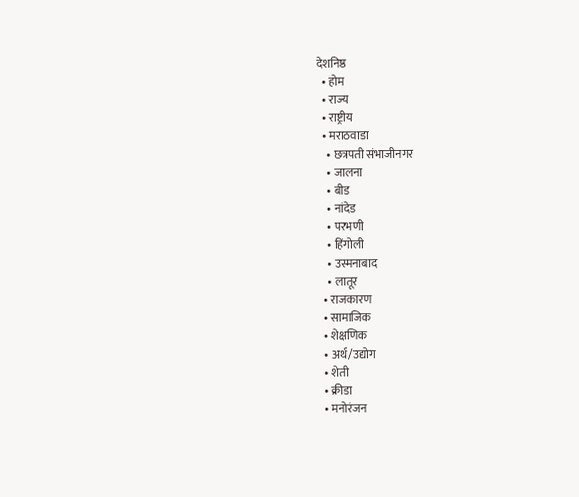देशनिष्ठ
  • होम
  • राज्य
  • राष्ट्रीय
  • मराठवाडा
    • छत्रपती संभाजीनगर
    • जालना
    • बीड
    • नांदेड
    • परभणी
    • हिंगोली
    • उस्मनाबाद
    • लातूर
  • राजकारण
  • सामाजिक
  • शेक्षणिक
  • अर्थ/उद्योग
  • शेती
  • क्रीडा
  • मनोरंजन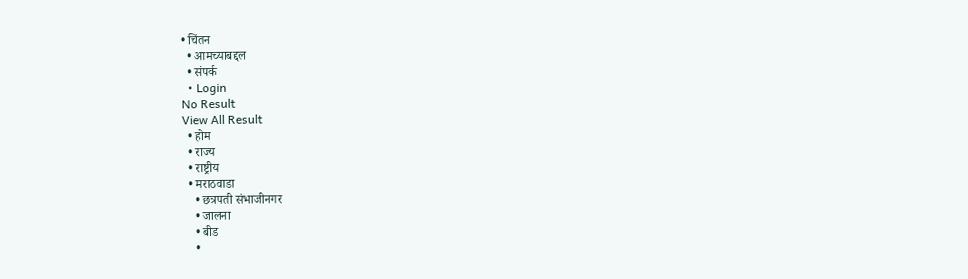• चिंतन
  • आमच्याबद्दल
  • संपर्क
  • Login
No Result
View All Result
  • होम
  • राज्य
  • राष्ट्रीय
  • मराठवाडा
    • छत्रपती संभाजीनगर
    • जालना
    • बीड
    •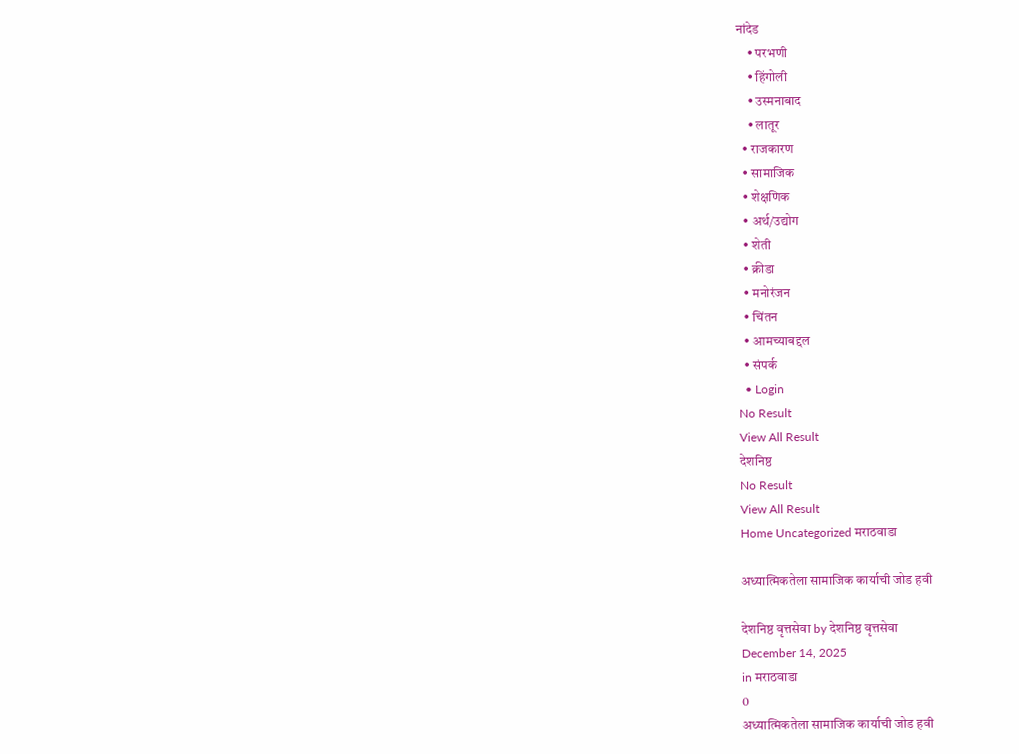नांदेड
    • परभणी
    • हिंगोली
    • उस्मनाबाद
    • लातूर
  • राजकारण
  • सामाजिक
  • शेक्षणिक
  • अर्थ/उद्योग
  • शेती
  • क्रीडा
  • मनोरंजन
  • चिंतन
  • आमच्याबद्दल
  • संपर्क
  • Login
No Result
View All Result
देशनिष्ठ
No Result
View All Result
Home Uncategorized मराठवाडा

अध्यात्मिकतेला सामाजिक कार्याची जोड हवी

देशनिष्ठ वृत्तसेवा by देशनिष्ठ वृत्तसेवा
December 14, 2025
in मराठवाडा
0
अध्यात्मिकतेला सामाजिक कार्याची जोड हवी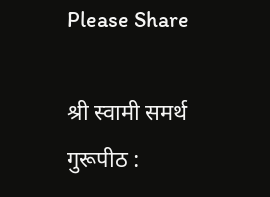Please Share

श्री स्वामी समर्थ गुरूपीठ :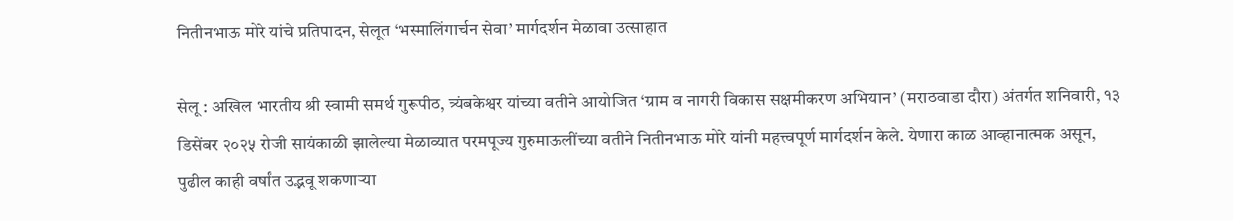नितीनभाऊ मोरे यांचे प्रतिपादन, सेलूत ‘भस्मालिंगार्चन सेवा’ मार्गदर्शन मेळावा उत्साहात

सेलू : अखिल भारतीय श्री स्वामी समर्थ गुरूपीठ, त्र्यंबकेश्वर यांच्या वतीने आयोजित ‘ग्राम व नागरी विकास सक्षमीकरण अभियान’ (मराठवाडा दौरा) अंतर्गत शनिवारी, १३ डिसेंबर २०२५ रोजी सायंकाळी झालेल्या मेळाव्यात परमपूज्य गुरुमाऊलींच्या वतीने नितीनभाऊ मोरे यांनी महत्त्वपूर्ण मार्गदर्शन केले. येणारा काळ आव्हानात्मक असून, पुढील काही वर्षांत उद्भवू शकणाऱ्या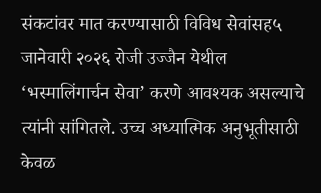संकटांवर मात करण्यासाठी विविध सेवांसह५ जानेवारी २०२६ रोजी उज्जैन येथील ‘भस्मालिंगार्चन सेवा’ करणे आवश्यक असल्याचे त्यांनी सांगितले. उच्च अध्यात्मिक अनुभूतीसाठी केवळ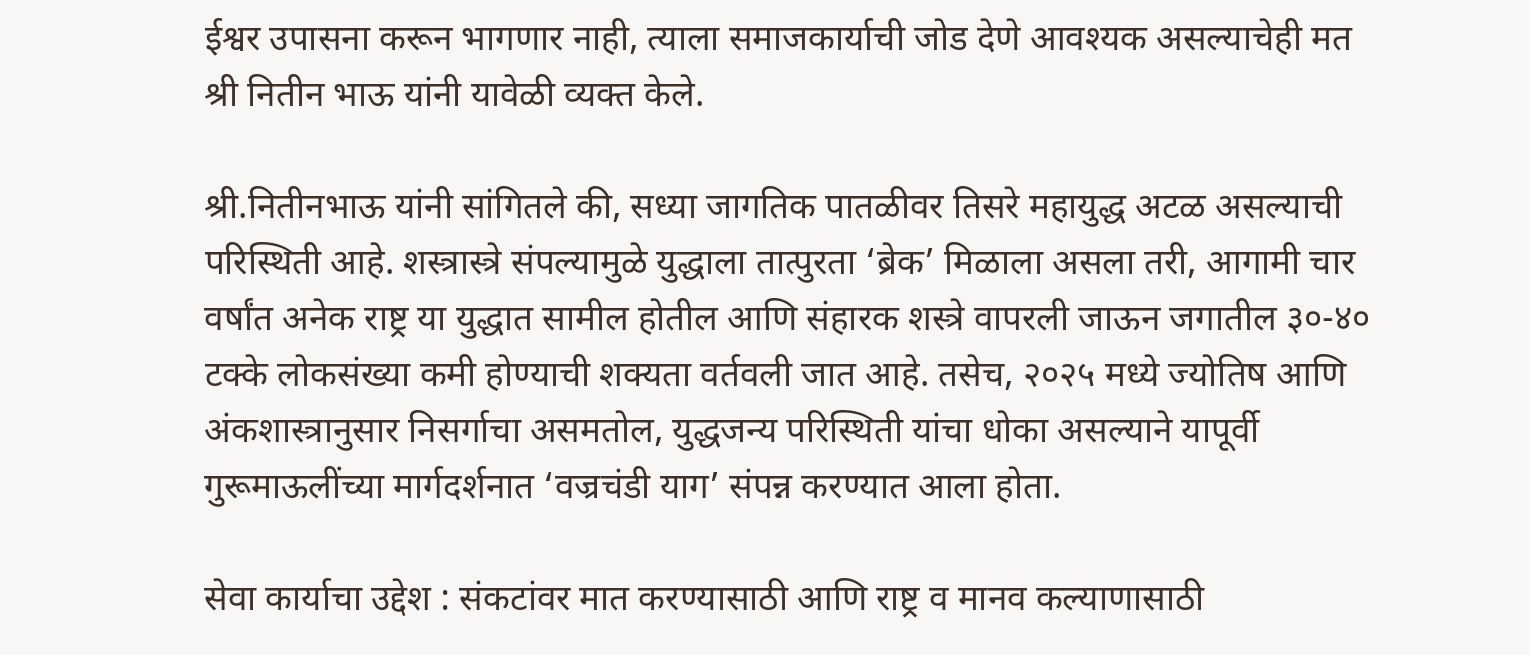ईश्वर उपासना करून भागणार नाही, त्याला समाजकार्याची जोड देणे आवश्यक असल्याचेही मत श्री नितीन भाऊ यांनी यावेळी व्यक्त केले.

श्री.नितीनभाऊ यांनी सांगितले की, सध्या जागतिक पातळीवर तिसरे महायुद्ध अटळ असल्याची परिस्थिती आहे. शस्त्रास्त्रे संपल्यामुळे युद्धाला तात्पुरता ‘ब्रेक’ मिळाला असला तरी, आगामी चार वर्षांत अनेक राष्ट्र या युद्धात सामील होतील आणि संहारक शस्त्रे वापरली जाऊन जगातील ३०-४० टक्के लोकसंख्या कमी होण्याची शक्यता वर्तवली जात आहे. तसेच, २०२५ मध्ये ज्योतिष आणि अंकशास्त्रानुसार निसर्गाचा असमतोल, युद्धजन्य परिस्थिती यांचा धोका असल्याने यापूर्वी गुरूमाऊलींच्या मार्गदर्शनात ‘वज्रचंडी याग’ संपन्न करण्यात आला होता.

सेवा कार्याचा उद्देश : संकटांवर मात करण्यासाठी आणि राष्ट्र व मानव कल्याणासाठी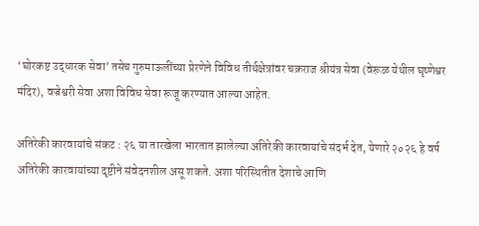‘घोरकष्ट उद्धारक सेवा’ तसेच गुरुमाऊलींच्या प्रेरणेने विविध तीर्थक्षेत्रांवर चक्रराज श्रीयंत्र सेवा (वेरूळ येथील घृष्णेश्वर मंदिर), वज्रेश्वरी सेवा अशा विविध सेवा रूजू करण्यात आल्या आहेत.

अतिरेकी कारवायांचे संकट : २६ या तारखेला भारतात झालेल्या अतिरेकी कारवायांचे संदर्भ देत, येणारे २०२६ हे वर्ष अतिरेकी कारवायांच्या दृष्टीने संवेदनशील असू शकते. अशा परिस्थितीत देशाचे आणि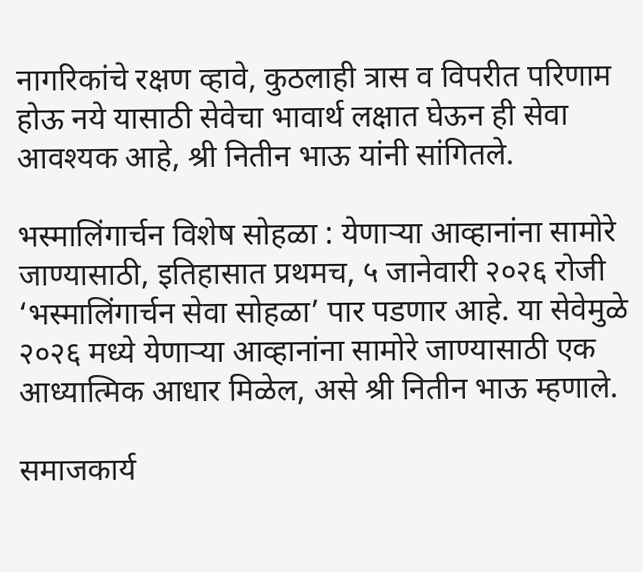नागरिकांचे रक्षण व्हावे, कुठलाही त्रास व विपरीत परिणाम होऊ नये यासाठी सेवेचा भावार्थ लक्षात घेऊन ही सेवा आवश्यक आहे, श्री नितीन भाऊ यांनी सांगितले.

भस्मालिंगार्चन विशेष सोहळा : येणाऱ्या आव्हानांना सामोरे जाण्यासाठी, इतिहासात प्रथमच, ५ जानेवारी २०२६ रोजी ‘भस्मालिंगार्चन सेवा सोहळा’ पार पडणार आहे. या सेवेमुळे २०२६ मध्ये येणाऱ्या आव्हानांना सामोरे जाण्यासाठी एक आध्यात्मिक आधार मिळेल, असे श्री नितीन भाऊ म्हणाले.

समाजकार्य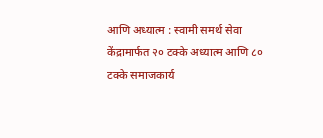आणि अध्यात्म : स्वामी समर्थ सेवा केंद्रामार्फत २० टक्के अध्यात्म आणि ८० टक्के समाजकार्य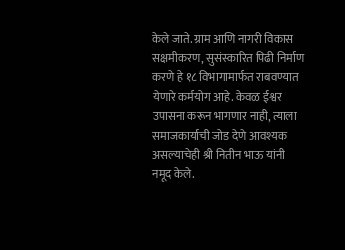केले जाते. ग्राम आणि नागरी विकास सक्षमीकरण, सुसंस्कारित पिढी निर्माण करणे हे १८ विभागामार्फत राबवण्यात येणारे कर्मयोग आहे. केवळ ईश्वर उपासना करून भागणार नाही, त्याला समाजकार्याची जोड देणे आवश्यक असल्याचेही श्री नितीन भाऊ यांनी नमूद केले.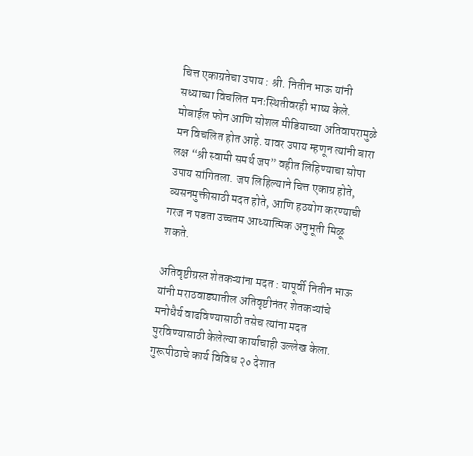चित्त एकाग्रतेचा उपाय : श्री. नितीन भाऊ यांनी सध्याच्या विचलित मनःस्थितीवरही भाष्य केले. मोबाईल फोन आणि सोशल मीडियाच्या अतिवापरामुळे मन विचलित होत आहे. यावर उपाय म्हणून त्यांनी बारा लक्ष “श्री स्वामी समर्थ जप” वहीत लिहिण्याचा सोपा उपाय सांगितला. जप लिहिल्याने चित्त एकाग्र होते, व्यसनमुक्तीसाठी मदत होते, आणि हठयोग करण्याची गरज न पडता उच्चतम आध्यात्मिक अनुभूती मिळू शकते.

अतिवृष्टीग्रस्त शेतकऱ्यांना मदत : यापूर्वी नितीन भाऊ यांनी मराठवाड्यातील अतिवृष्टीनंतर शेतकऱ्यांचे मनोधैर्य वाढविण्यासाठी तसेच त्यांना मदत पुरविण्यासाठी केलेल्या कार्याचाही उल्लेख केला. गुरूपीठाचे कार्य विविध २० देशात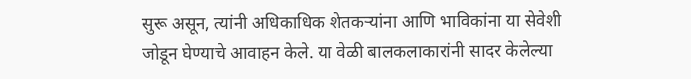सुरू असून, त्यांनी अधिकाधिक शेतकऱ्यांना आणि भाविकांना या सेवेशी जोडून घेण्याचे आवाहन केले. या वेळी बालकलाकारांनी सादर केलेल्या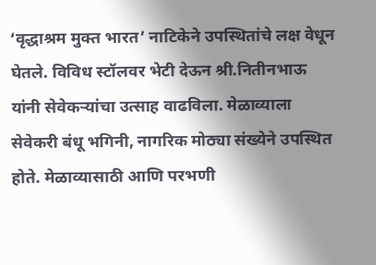‘वृद्धाश्रम मुक्त भारत’ नाटिकेने उपस्थितांचे लक्ष वेधून घेतले. विविध स्टॉलवर भेटी देऊन श्री.नितीनभाऊ यांनी सेवेकर्‍यांचा उत्साह वाढविला. मेळाव्याला सेवेकरी बंधू भगिनी, नागरिक मोठ्या संख्येने उपस्थित होते. मेळाव्यासाठी आणि परभणी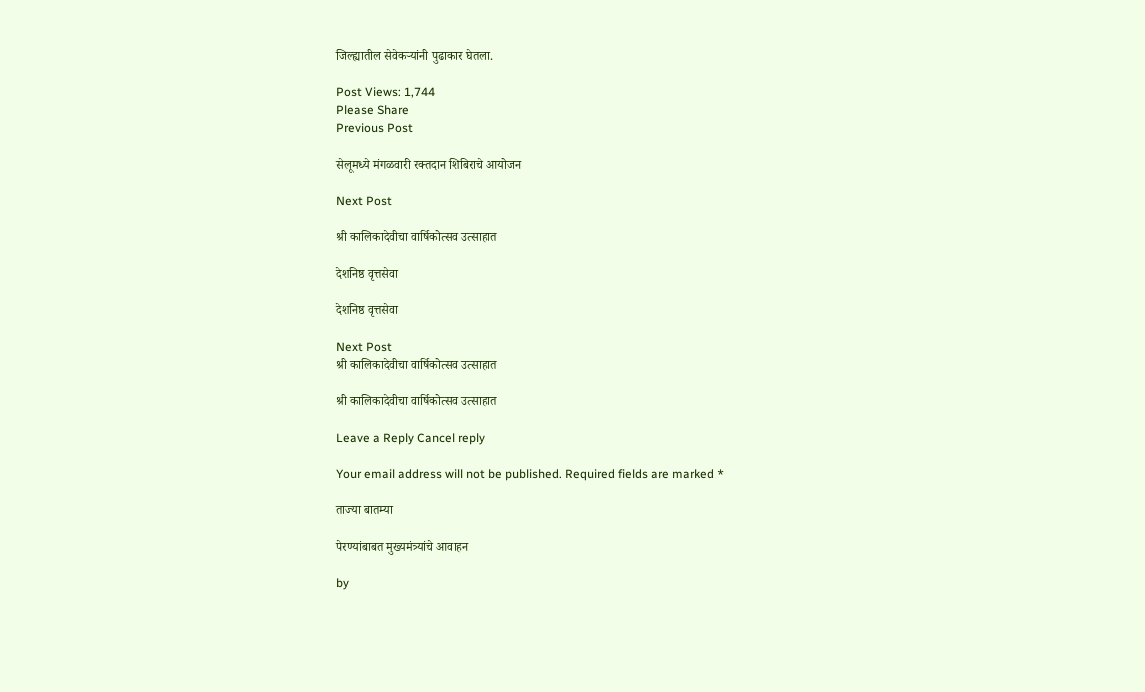जिल्ह्यातील सेवेकर्‍यांनी पुढाकार घेतला.

Post Views: 1,744
Please Share
Previous Post

सेलूमध्ये मंगळवारी रक्तदान शिबिराचे आयोजन

Next Post

श्री कालिकादेवीचा वार्षिकोत्सव उत्साहात

देशनिष्ठ वृत्तसेवा

देशनिष्ठ वृत्तसेवा

Next Post
श्री कालिकादेवीचा वार्षिकोत्सव उत्साहात

श्री कालिकादेवीचा वार्षिकोत्सव उत्साहात

Leave a Reply Cancel reply

Your email address will not be published. Required fields are marked *

ताज्या बातम्या

पेरण्यांबाबत मुख्यमंत्र्यांचे आवाहन

by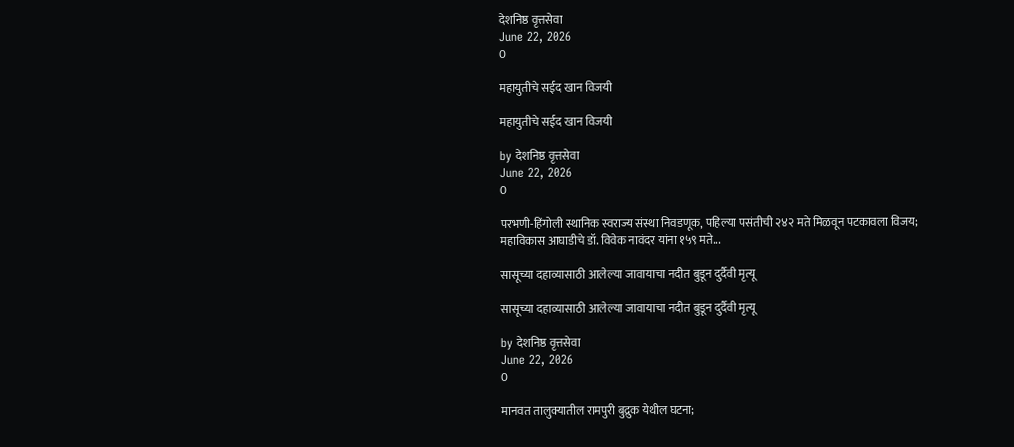देशनिष्ठ वृत्तसेवा
June 22, 2026
0

महायुतीचे सईद खान विजयी

महायुतीचे सईद खान विजयी

by देशनिष्ठ वृत्तसेवा
June 22, 2026
0

परभणी-हिंगोली स्थानिक स्वराज्य संस्था निवडणूक, पहिल्या पसंतीची २४२ मते मिळवून पटकावला विजय; महाविकास आघाडीचे डॉ. विवेक नावंदर यांना १५९ मते...

सासूच्या दहाव्यासाठी आलेल्या जावायाचा नदीत बुडून दुर्दैवी मृत्यू

सासूच्या दहाव्यासाठी आलेल्या जावायाचा नदीत बुडून दुर्दैवी मृत्यू

by देशनिष्ठ वृत्तसेवा
June 22, 2026
0

मानवत तालुक्यातील रामपुरी बुद्रुक येथील घटना;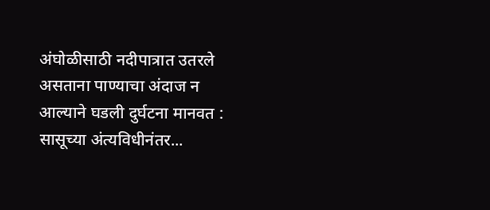अंघोळीसाठी नदीपात्रात उतरले असताना पाण्याचा अंदाज न आल्याने घडली दुर्घटना मानवत : सासूच्या अंत्यविधीनंतर...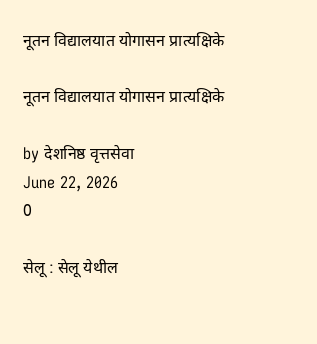नूतन विद्यालयात योगासन प्रात्यक्षिके

नूतन विद्यालयात योगासन प्रात्यक्षिके

by देशनिष्ठ वृत्तसेवा
June 22, 2026
0

सेलू : सेलू येथील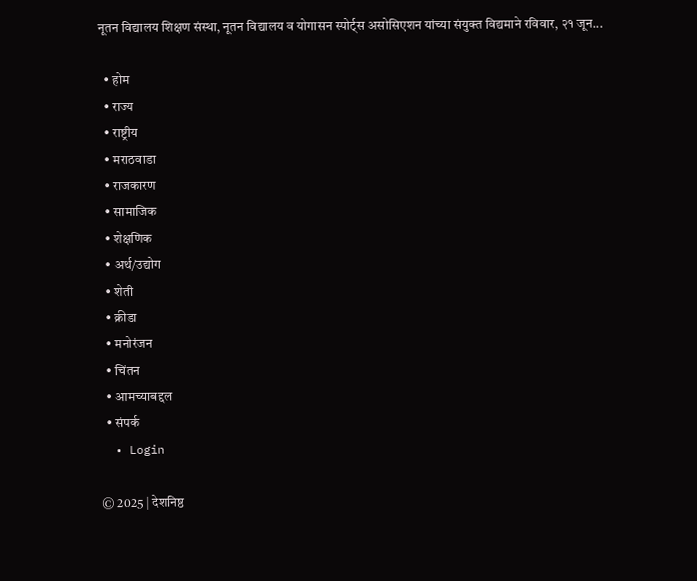नूतन विद्यालय शिक्षण संस्था, नूतन विद्यालय व योगासन स्पोर्ट्स असोसिएशन यांच्या संयुक्त विद्यमाने रविवार, २१ जून...

  • होम
  • राज्य
  • राष्ट्रीय
  • मराठवाडा
  • राजकारण
  • सामाजिक
  • शेक्षणिक
  • अर्थ/उद्योग
  • शेती
  • क्रीडा
  • मनोरंजन
  • चिंतन
  • आमच्याबद्दल
  • संपर्क
  • Login

© 2025 | देशनिष्ठ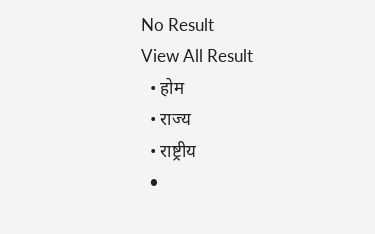No Result
View All Result
  • होम
  • राज्य
  • राष्ट्रीय
  •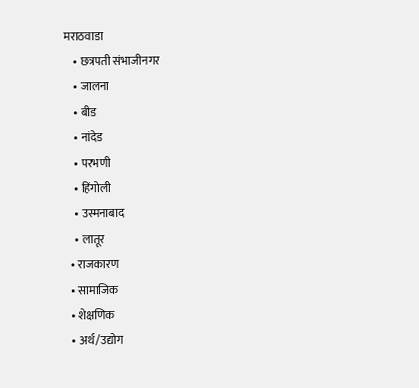मराठवाडा
    • छत्रपती संभाजीनगर
    • जालना
    • बीड
    • नांदेड
    • परभणी
    • हिंगोली
    • उस्मनाबाद
    • लातूर
  • राजकारण
  • सामाजिक
  • शेक्षणिक
  • अर्थ/उद्योग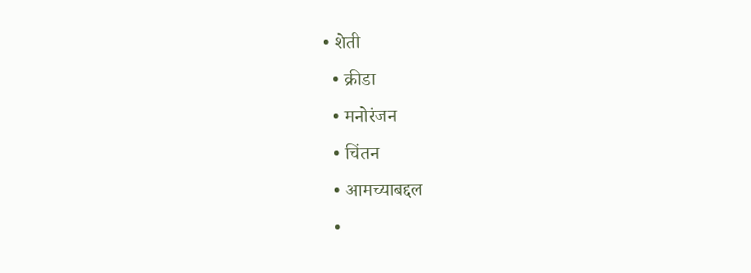• शेती
  • क्रीडा
  • मनोरंजन
  • चिंतन
  • आमच्याबद्दल
  •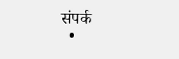संपर्क
  •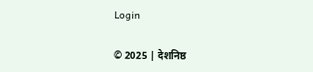Login

© 2025 | देशनिष्ठ